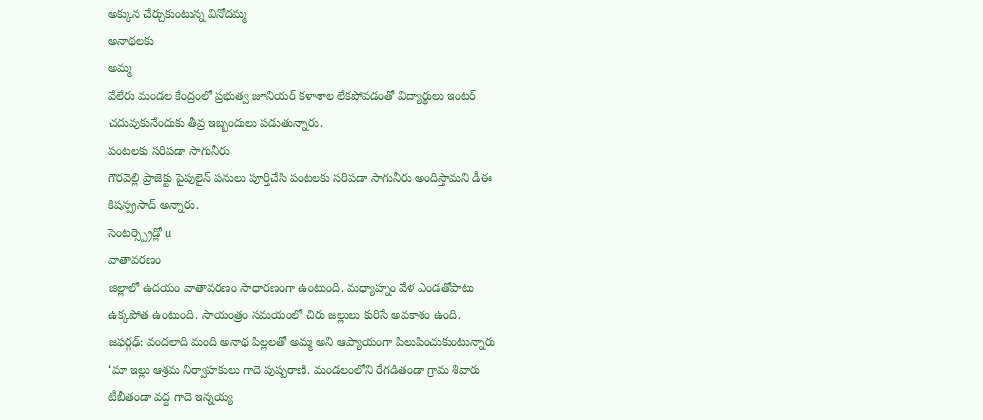అక్కున చేర్చుకుంటున్న వినోదమ్మ
అనాథలకు
అమ్మ
వేలేరు మండల కేంద్రంలో ప్రభుత్వ జూనియర్ కళాశాల లేకపోవడంతో విద్యార్థులు ఇంటర్ చదువుకునేందుకు తీవ్ర ఇబ్బందులు పడుతున్నారు.
పంటలకు సరిపడా సాగునీరు
గౌరవెల్లి ప్రాజెక్టు పైపులైన్ పనులు పూర్తిచేసి పంటలకు సరిపడా సాగునీరు అందిస్తామని డీఈ కిషన్ప్రసాద్ అన్నారు.
సెంటర్స్ప్రెడ్లో u
వాతావరణం
జిల్లాలో ఉదయం వాతావరణం సాధారణంగా ఉంటుంది. మధ్యాహ్నం వేళ ఎండతోపాటు ఉక్కపోత ఉంటుంది. సాయంత్రం సమయంలో చిరు జల్లులు కురిసే అవకాశం ఉంది.
జఫర్గఢ్: వందలాది మంది అనాథ పిల్లలతో అమ్మ అని ఆప్యాయంగా పిలుపించుకుంటున్నారు ‘మా ఇల్లు ఆశ్రమ నిర్వాహకులు గాదె పుష్పరాణి. మండలంలోని రేగడితండా గ్రామ శివారు టీబీతండా వద్ద గాదె ఇన్నయ్య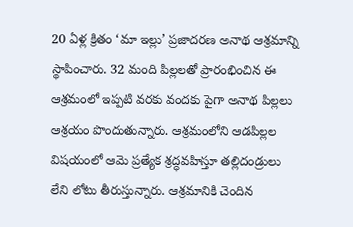20 ఏళ్ల క్రితం ‘మా ఇల్లు’ ప్రజాదరణ అనాథ ఆశ్రమాన్ని స్థాపించారు. 32 మంది పిల్లలతో ప్రారంభించిన ఈ ఆశ్రమంలో ఇప్పటి వరకు వందకు పైగా అనాథ పిల్లలు ఆశ్రయం పొందుతున్నారు. ఆశ్రమంలోని ఆడపిల్లల విషయంలో ఆమె ప్రత్యేక శ్రద్ధవహిస్తూ తల్లిదండ్రులు లేని లోటు తీరుస్తున్నారు. ఆశ్రమానికి చెందిన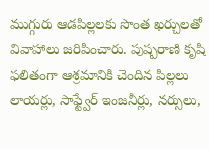ముగ్గురు ఆడపిల్లలకు సొంత ఖర్చులతో వివాహాలు జరిపించారు. పుష్పరాణి కృషి ఫలితంగా ఆశ్రమానికి చెందిన పిల్లలు లాయర్లు, సాఫ్ట్వేర్ ఇంజనీర్లు, నర్సులు,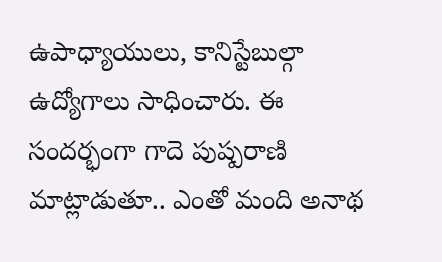ఉపాధ్యాయులు, కానిస్టేబుల్గా ఉద్యోగాలు సాధించారు. ఈ సందర్భంగా గాదె పుష్పరాణి మాట్లాడుతూ.. ఎంతో మంది అనాథ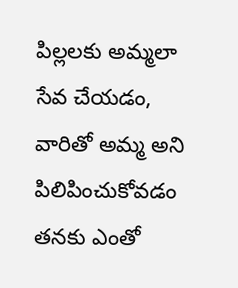పిల్లలకు అమ్మలా సేవ చేయడం, వారితో అమ్మ అని పిలిపించుకోవడం తనకు ఎంతో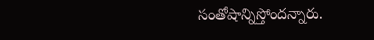సంతోషాన్నిస్తోందన్నారు.